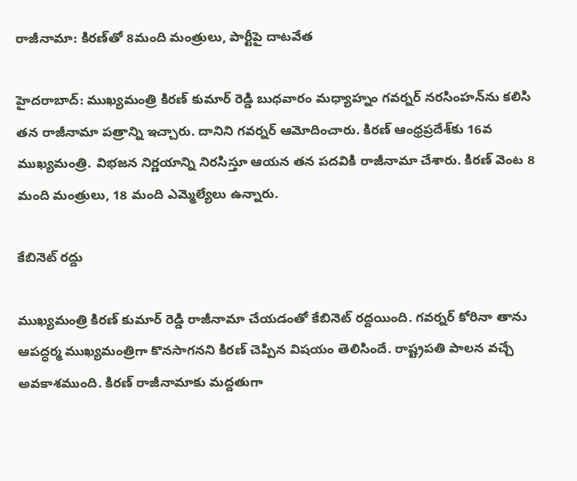రాజీనామా: కిరణ్‌తో 8మంది మంత్రులు, పార్టీపై దాటవేత

హైదరాబాద్: ముఖ్యమంత్రి కిరణ్ కుమార్ రెడ్డి బుధవారం మధ్యాహ్నం గవర్నర్ నరసింహన్‌ను కలిసి తన రాజీనామా పత్రాన్ని ఇచ్చారు. దానిని గవర్నర్ ఆమోదించారు. కిరణ్ ఆంధ్రప్రదేశ్‌కు 16వ ముఖ్యమంత్రి. విభజన నిర్ణయాన్ని నిరసిస్తూ ఆయన తన పదవికి రాజీనామా చేశారు. కిరణ్ వెంట 8 మంది మంత్రులు, 18 మంది ఎమ్మెల్యేలు ఉన్నారు.

కేబినెట్ రద్దు

ముఖ్యమంత్రి కిరణ్ కుమార్ రెడ్డి రాజీనామా చేయడంతో కేబినెట్ రద్దయింది. గవర్నర్ కోరినా తాను ఆపద్ధర్మ ముఖ్యమంత్రిగా కొనసాగనని కిరణ్ చెప్పిన విషయం తెలిసిందే. రాష్ట్రపతి పాలన వచ్చే అవకాశముంది. కిరణ్ రాజీనామాకు మద్దతుగా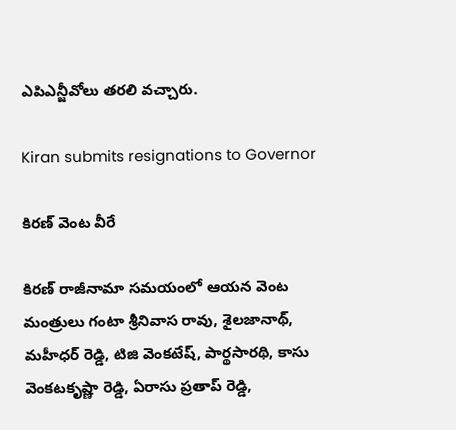ఎపిఎన్జీవోలు తరలి వచ్చారు.

Kiran submits resignations to Governor

కిరణ్ వెంట వీరే

కిరణ్ రాజీనామా సమయంలో ఆయన వెంట మంత్రులు గంటా శ్రీనివాస రావు, శైలజానాథ్, మహీధర్ రెడ్డి, టిజి వెంకటేష్, పార్థసారథి, కాసు వెంకటకృష్ణా రెడ్డి, ఏరాసు ప్రతాప్ రెడ్డి,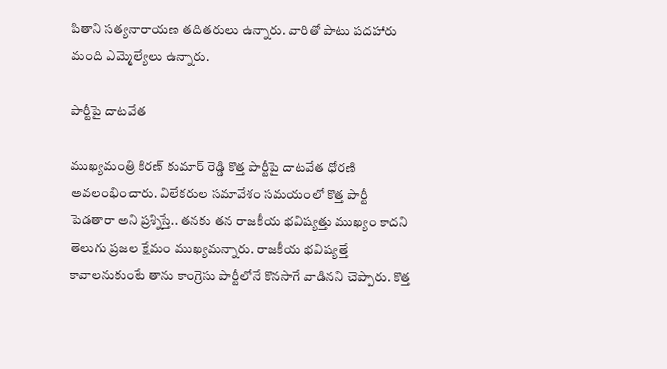పితాని సత్యనారాయణ తదితరులు ఉన్నారు. వారితో పాటు పదహారు మంది ఎమ్మెల్యేలు ఉన్నారు.

పార్టీపై దాటవేత

ముఖ్యమంత్రి కిరణ్ కుమార్ రెడ్డి కొత్త పార్టీపై దాటవేత ధోరణి అవలంభించారు. విలేకరుల సమావేశం సమయంలో కొత్త పార్టీ పెడతారా అని ప్రశ్నిస్తే.. తనకు తన రాజకీయ భవిష్యత్తు ముఖ్యం కాదని తెలుగు ప్రజల క్షేమం ముఖ్యమన్నారు. రాజకీయ భవిష్యత్తే కావాలనుకుంటే తాను కాంగ్రెసు పార్టీలోనే కొనసాగే వాడినని చెప్పారు. కొత్త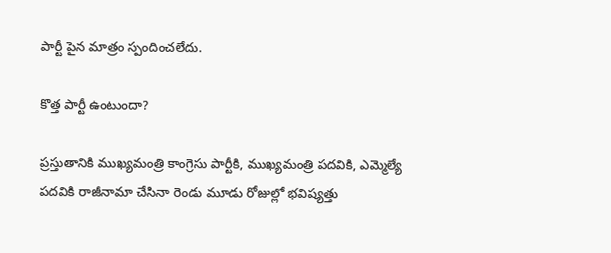పార్టీ పైన మాత్రం స్పందించలేదు.

కొత్త పార్టీ ఉంటుందా?

ప్రస్తుతానికి ముఖ్యమంత్రి కాంగ్రెసు పార్టీకి, ముఖ్యమంత్రి పదవికి, ఎమ్మెల్యే పదవికి రాజీనామా చేసినా రెండు మూడు రోజుల్లో భవిష్యత్తు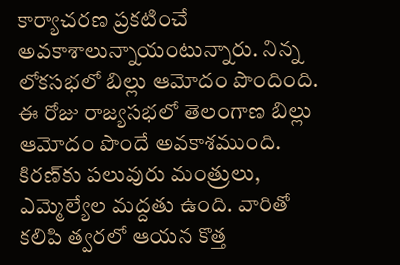కార్యాచరణ ప్రకటించే అవకాశాలున్నాయంటున్నారు. నిన్న లోకసభలో బిల్లు ఆమోదం పొందింది. ఈ రోజు రాజ్యసభలో తెలంగాణ బిల్లు ఆమోదం పొందే అవకాశముంది. కిరణ్‌కు పలువురు మంత్రులు, ఎమ్మెల్యేల మద్దతు ఉంది. వారితో కలిపి త్వరలో ఆయన కొత్త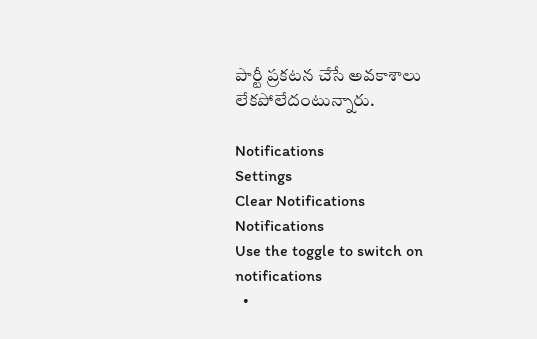పార్టీ ప్రకటన చేసే అవకాశాలు లేకపోలేదంటున్నారు.

Notifications
Settings
Clear Notifications
Notifications
Use the toggle to switch on notifications
  •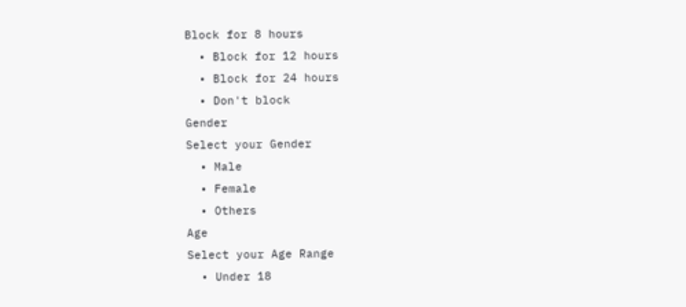Block for 8 hours
  • Block for 12 hours
  • Block for 24 hours
  • Don't block
Gender
Select your Gender
  • Male
  • Female
  • Others
Age
Select your Age Range
  • Under 18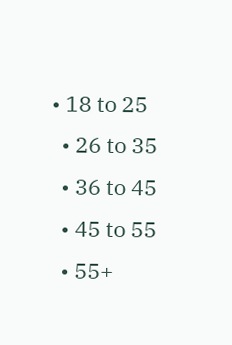• 18 to 25
  • 26 to 35
  • 36 to 45
  • 45 to 55
  • 55+